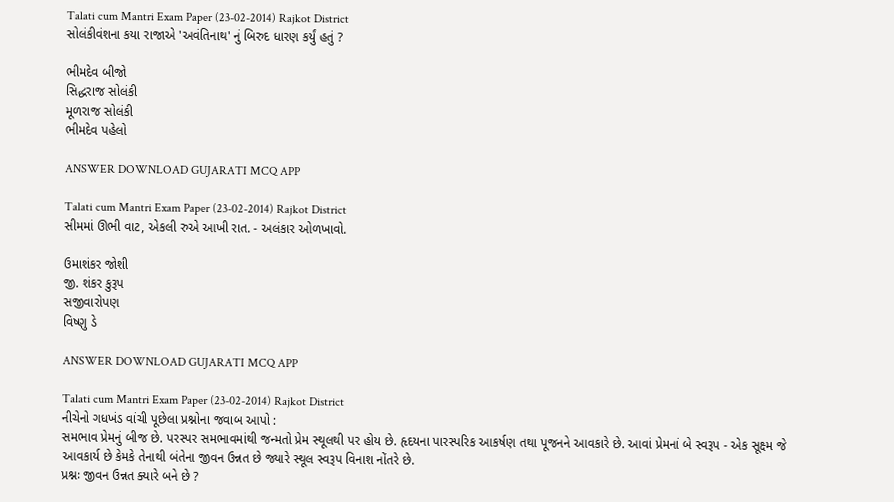Talati cum Mantri Exam Paper (23-02-2014) Rajkot District
સોલંકીવંશના કયા રાજાએ 'અવંતિનાથ' નું બિરુદ ધારણ કર્યું હતું ?

ભીમદેવ બીજો
સિદ્ધરાજ સોલંકી
મૂળરાજ સોલંકી
ભીમદેવ પહેલો

ANSWER DOWNLOAD GUJARATI MCQ APP

Talati cum Mantri Exam Paper (23-02-2014) Rajkot District
સીમમાં ઊભી વાટ, એકલી રુએ આખી રાત. - અલંકાર ઓળખાવો.

ઉમાશંકર જોશી
જી‌. શંકર કુરૂપ
સજીવારોપણ
વિષ્ણુ ડે

ANSWER DOWNLOAD GUJARATI MCQ APP

Talati cum Mantri Exam Paper (23-02-2014) Rajkot District
નીચેનો ગધખંડ વાંચી પૂછેલા પ્રશ્નોના જવાબ આપો :
સમભાવ પ્રેમનું બીજ છે. પરસ્પર સમભાવમાંથી જન્મતો પ્રેમ સ્થૂલથી પર હોય છે. હૃદયના પારસ્પરિક આકર્ષણ તથા પૂજનને આવકારે છે. આવાં પ્રેમનાં બે સ્વરૂપ - એક સૂક્ષ્મ જે આવકાર્ય છે કેમકે તેનાથી બંતેના જીવન ઉન્નત છે જ્યારે સ્થૂલ સ્વરૂપ વિનાશ નોંતરે છે.
પ્રશ્નઃ જીવન ઉન્નત ક્યારે બને છે ?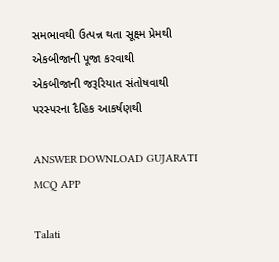સમભાવથી ઉત્પન્ન થતા સૂક્ષ્મ પ્રેમથી
એકબીજાની પૂજા કરવાથી
એકબીજાની જરૂરિયાત સંતોષવાથી
પરસ્પરના દૈહિક આકર્ષણથી

ANSWER DOWNLOAD GUJARATI MCQ APP

Talati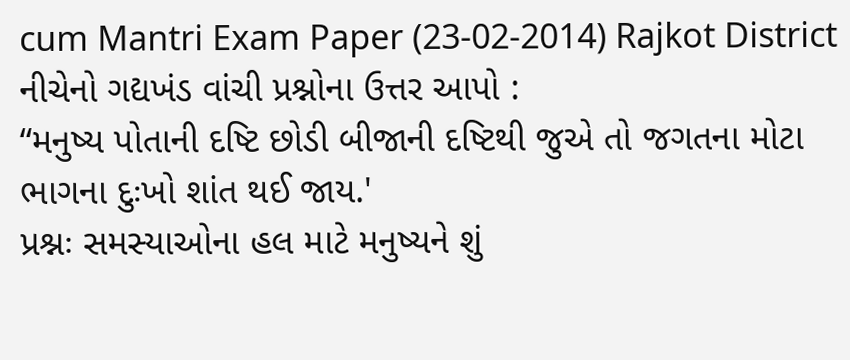cum Mantri Exam Paper (23-02-2014) Rajkot District
નીચેનો ગદ્યખંડ વાંચી પ્રશ્નોના ઉત્તર આપો :
“મનુષ્ય પોતાની દષ્ટિ છોડી બીજાની દષ્ટિથી જુએ તો જગતના મોટા ભાગના દુઃખો શાંત થઈ જાય.'
પ્રશ્નઃ સમસ્યાઓના હલ માટે મનુષ્યને શું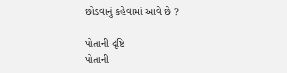છોડવાનું કહેવામાં આવે છે ?

પોતાની દૃષ્ટિ
પોતાની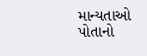માન્યતાઓ
પોતાનો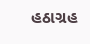હઠાગ્રહ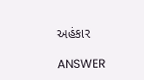અહંકાર

ANSWER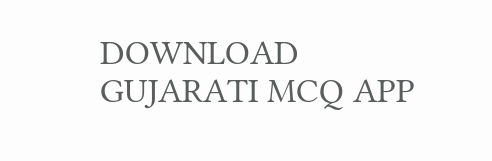DOWNLOAD GUJARATI MCQ APP